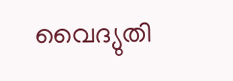വൈദ്യുതി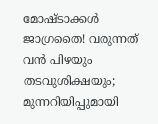മോഷ്ടാക്കൾ ജാഗ്രതൈ! വരുന്നത് വൻ പിഴയും തടവുശിക്ഷയും; മുന്നറിയിപ്പുമായി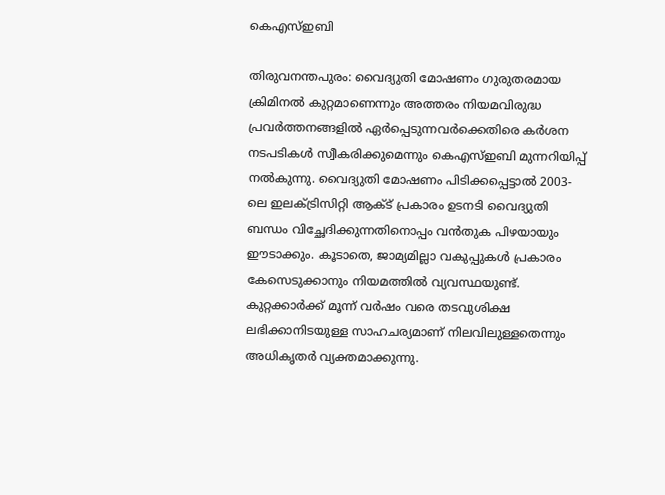കെഎസ്ഇബി

തിരുവനന്തപുരം: വൈദ്യുതി മോഷണം ഗുരുതരമായ ക്രിമിനൽ കുറ്റമാണെന്നും അത്തരം നിയമവിരുദ്ധ പ്രവർത്തനങ്ങളിൽ ഏർപ്പെടുന്നവർക്കെതിരെ കർശന നടപടികൾ സ്വീകരിക്കുമെന്നും കെഎസ്ഇബി മുന്നറിയിപ്പ് നൽകുന്നു. വൈദ്യുതി മോഷണം പിടിക്കപ്പെട്ടാൽ 2003-ലെ ഇലക്ട്രിസിറ്റി ആക്ട് പ്രകാരം ഉടനടി വൈദ്യുതി ബന്ധം വിച്ഛേദിക്കുന്നതിനൊപ്പം വൻതുക പിഴയായും ഈടാക്കും. കൂടാതെ, ജാമ്യമില്ലാ വകുപ്പുകൾ പ്രകാരം കേസെടുക്കാനും നിയമത്തിൽ വ്യവസ്ഥയുണ്ട്. കുറ്റക്കാർക്ക് മൂന്ന് വർഷം വരെ തടവുശിക്ഷ ലഭിക്കാനിടയുള്ള സാഹചര്യമാണ് നിലവിലുള്ളതെന്നും അധികൃതർ വ്യക്തമാക്കുന്നു.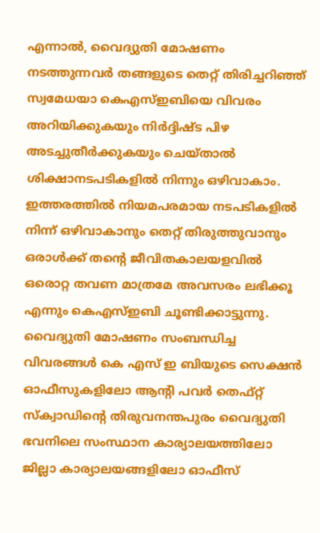എന്നാൽ, വൈദ്യുതി മോഷണം നടത്തുന്നവർ തങ്ങളുടെ തെറ്റ് തിരിച്ചറിഞ്ഞ് സ്വമേധയാ കെഎസ്ഇബിയെ വിവരം അറിയിക്കുകയും നിർദ്ദിഷ്ട പിഴ അടച്ചുതീർക്കുകയും ചെയ്താൽ ശിക്ഷാനടപടികളിൽ നിന്നും ഒഴിവാകാം. ഇത്തരത്തിൽ നിയമപരമായ നടപടികളിൽ നിന്ന് ഒഴിവാകാനും തെറ്റ് തിരുത്തുവാനും ഒരാൾക്ക് തന്റെ ജീവിതകാലയളവിൽ ഒരൊറ്റ തവണ മാത്രമേ അവസരം ലഭിക്കൂ എന്നും കെഎസ്ഇബി ചൂണ്ടിക്കാട്ടുന്നു.
വൈദ്യുതി മോഷണം സംബന്ധിച്ച വിവരങ്ങൾ കെ എസ് ഇ ബിയുടെ സെക്ഷൻ ഓഫീസുകളിലോ ആൻ്റി പവർ തെഫ്റ്റ് സ്ക്വാഡിൻ്റെ തിരുവനന്തപുരം വൈദ്യുതി ഭവനിലെ സംസ്ഥാന കാര്യാലയത്തിലോ ജില്ലാ കാര്യാലയങ്ങളിലോ ഓഫീസ്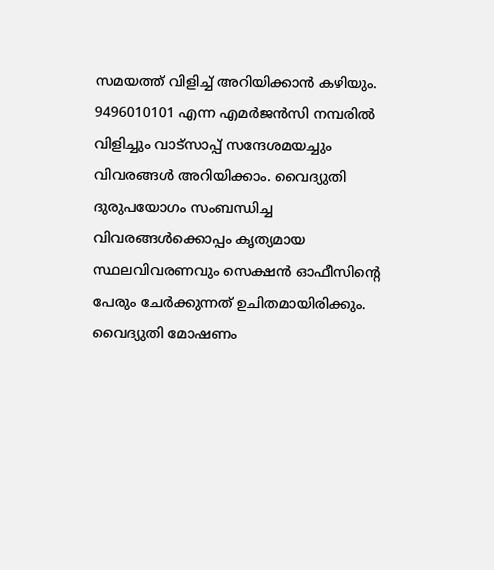സമയത്ത് വിളിച്ച് അറിയിക്കാൻ കഴിയും. 9496010101 എന്ന എമർജൻസി നമ്പരിൽ വിളിച്ചും വാട്സാപ്പ് സന്ദേശമയച്ചും വിവരങ്ങൾ അറിയിക്കാം. വൈദ്യുതി ദുരുപയോഗം സംബന്ധിച്ച വിവരങ്ങൾക്കൊപ്പം കൃത്യമായ സ്ഥലവിവരണവും സെക്ഷൻ ഓഫീസിൻ്റെ പേരും ചേർക്കുന്നത് ഉചിതമായിരിക്കും. വൈദ്യുതി മോഷണം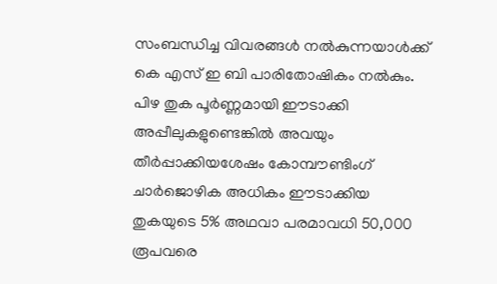സംബന്ധിച്ച വിവരങ്ങൾ നൽകുന്നയാൾക്ക് കെ എസ് ഇ ബി പാരിതോഷികം നൽകും. പിഴ തുക പൂർണ്ണമായി ഈടാക്കി അപ്പീലുകളുണ്ടെങ്കിൽ അവയും തീർപ്പാക്കിയശേഷം കോമ്പൗണ്ടിംഗ് ചാർജൊഴിക അധികം ഈടാക്കിയ തുകയുടെ 5% അഥവാ പരമാവധി 50,000 രൂപവരെ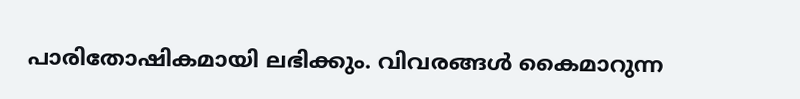പാരിതോഷികമായി ലഭിക്കും. വിവരങ്ങൾ കൈമാറുന്ന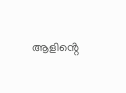ആളിൻ്റെ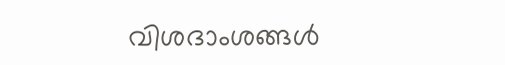വിശദാംശങ്ങൾ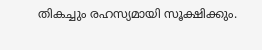തികച്ചും രഹസ്യമായി സൂക്ഷിക്കും.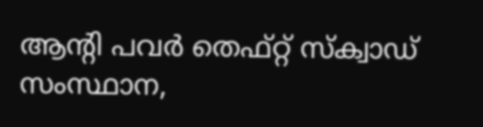ആൻ്റി പവർ തെഫ്റ്റ് സ്ക്വാഡ് സംസ്ഥാന,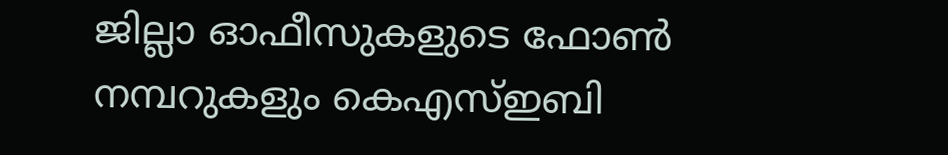ജില്ലാ ഓഫീസുകളുടെ ഫോൺ നമ്പറുകളും കെഎസ്ഇബി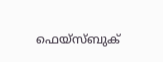ഫെയ്സ്ബുക്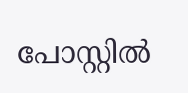പോസ്റ്റിൽ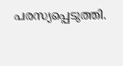പരസ്യപ്പെടുത്തി.